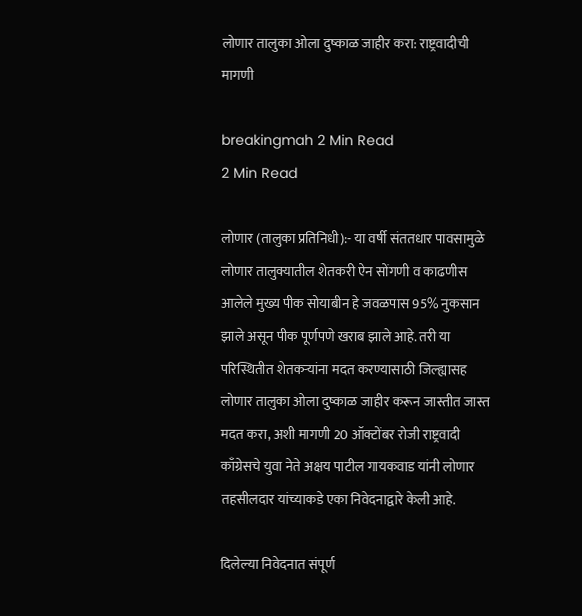लोणार तालुका ओला दुष्काळ जाहीर करा: राष्ट्रवादीची मागणी

breakingmah 2 Min Read
2 Min Read

लोणार (तालुका प्रतिनिधी):- या वर्षी संततधार पावसामुळे लोणार तालुक्यातील शेतकरी ऐन सोंगणी व काढणीस आलेले मुख्य पीक सोयाबीन हे जवळपास 95% नुकसान झाले असून पीक पूर्णपणे खराब झाले आहे. तरी या परिस्थितीत शेतकऱ्यांना मदत करण्यासाठी जिल्ह्यासह लोणार तालुका ओला दुष्काळ जाहीर करून जास्तीत जास्त मदत करा, अशी मागणी 20 ऑक्टोंबर रोजी राष्ट्रवादी काँग्रेसचे युवा नेते अक्षय पाटील गायकवाड यांनी लोणार तहसीलदार यांच्याकडे एका निवेदनाद्वारे केली आहे.

दिलेल्या निवेदनात संपूर्ण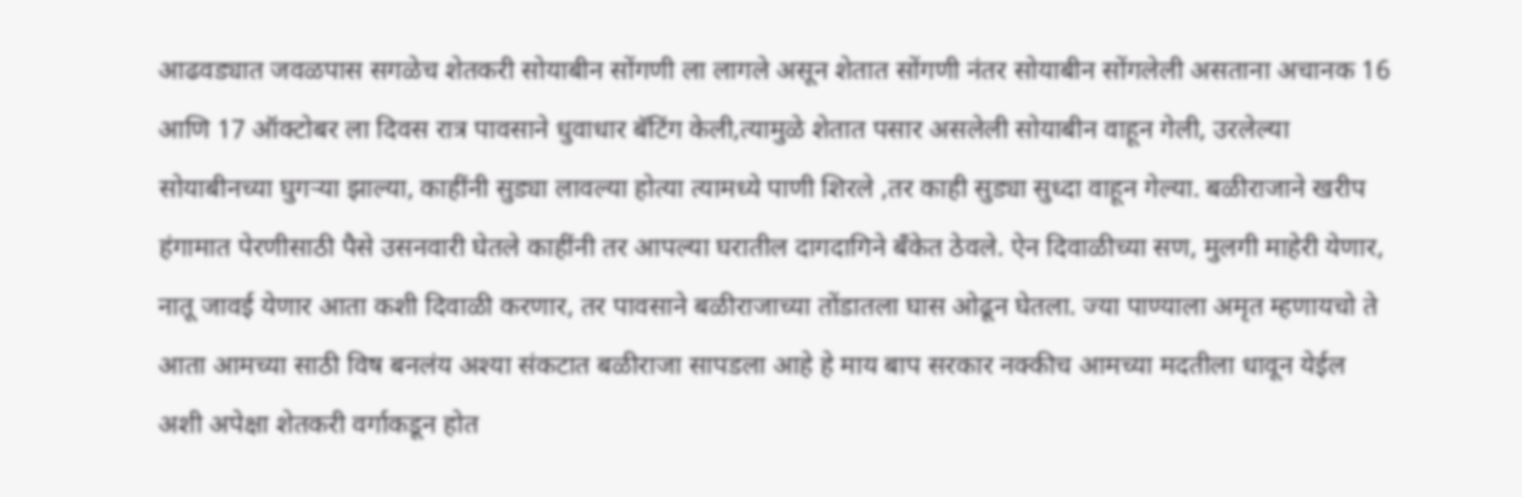आढवड्यात जवळपास सगळेच शेतकरी सोयाबीन सोंगणी ला लागले असून शेतात सोंगणी नंतर सोयाबीन सोंगलेली असताना अचानक 16 आणि 17 ऑक्टोबर ला दिवस रात्र पावसाने धुवाधार बॅटिंग केली,त्यामुळे शेतात पसार असलेली सोयाबीन वाहून गेली, उरलेल्या सोयाबीनच्या घुगऱ्या झाल्या, काहींनी सुड्या लावल्या होत्या त्यामध्ये पाणी शिरले ,तर काही सुड्या सुध्दा वाहून गेल्या. बळीराजाने खरीप हंगामात पेरणीसाठी पैसे उसनवारी घेतले काहींनी तर आपल्या घरातील दागदागिने बँकेत ठेवले. ऐन दिवाळीच्या सण, मुलगी माहेरी येणार, नातू जावई येणार आता कशी दिवाळी करणार, तर पावसाने बळीराजाच्या तोंडातला घास ओढून घेतला. ज्या पाण्याला अमृत म्हणायचो ते आता आमच्या साठी विष बनलंय अश्या संकटात बळीराजा सापडला आहे हे माय बाप सरकार नक्कीच आमच्या मदतीला धावून येईल अशी अपेक्षा शेतकरी वर्गाकडून होत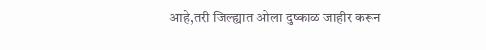आहे,तरी जिल्ह्यात ओला दुष्काळ जाहीर करून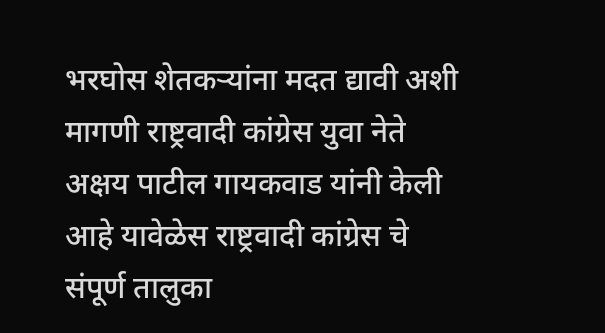भरघोस शेतकऱ्यांना मदत द्यावी अशी मागणी राष्ट्रवादी कांग्रेस युवा नेते अक्षय पाटील गायकवाड यांनी केली आहे यावेळेस राष्ट्रवादी कांग्रेस चे संपूर्ण तालुका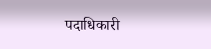पदाधिकारी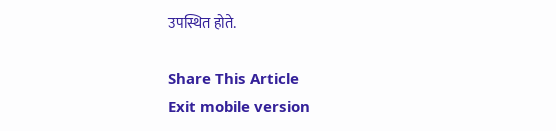उपस्थित होते.

Share This Article
Exit mobile version